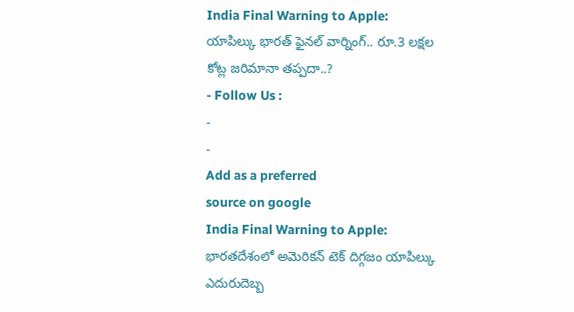India Final Warning to Apple: యాపిల్కు భారత్ ఫైనల్ వార్నింగ్.. రూ.3 లక్షల కోట్ల జరిమానా తప్పదా..?
- Follow Us :
-
-
Add as a preferred
source on google
India Final Warning to Apple: భారతదేశంలో అమెరికన్ టెక్ దిగ్గజం యాపిల్కు ఎదురుదెబ్బ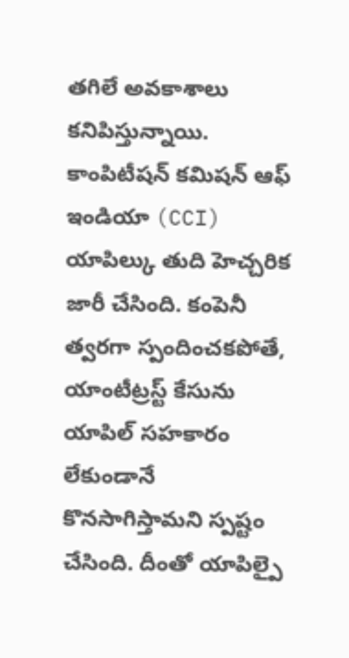తగిలే అవకాశాలు కనిపిస్తున్నాయి. కాంపిటీషన్ కమిషన్ ఆఫ్ ఇండియా (CCI) యాపిల్కు తుది హెచ్చరిక జారీ చేసింది. కంపెనీ త్వరగా స్పందించకపోతే, యాంటీట్రస్ట్ కేసును యాపిల్ సహకారం లేకుండానే కొనసాగిస్తామని స్పష్టం చేసింది. దీంతో యాపిల్పై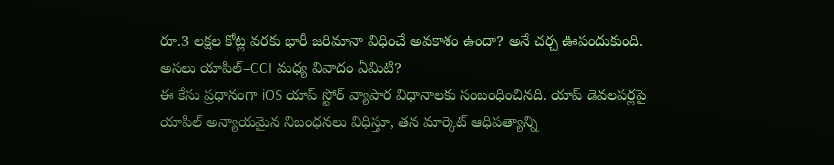రూ.3 లక్షల కోట్ల వరకు భారీ జరిమానా విధించే అవకాశం ఉందా? అనే చర్చ ఊపందుకుంది.
అసలు యాపిల్–CCI మధ్య వివాదం ఏమిటి?
ఈ కేసు ప్రధానంగా iOS యాప్ స్టోర్ వ్యాపార విధానాలకు సంబంధించినది. యాప్ డెవలపర్లపై యాపిల్ అన్యాయమైన నిబంధనలు విధిస్తూ, తన మార్కెట్ ఆధిపత్యాన్ని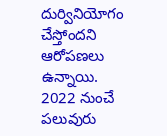దుర్వినియోగం చేస్తోందని ఆరోపణలు ఉన్నాయి. 2022 నుంచే పలువురు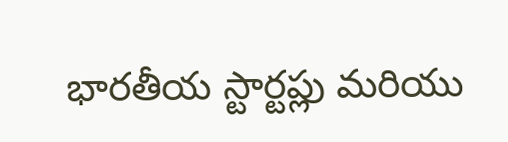భారతీయ స్టార్టప్లు మరియు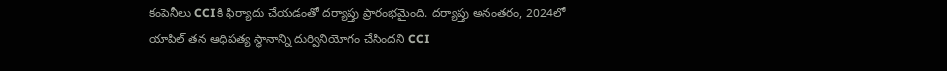కంపెనీలు CCIకి ఫిర్యాదు చేయడంతో దర్యాప్తు ప్రారంభమైంది. దర్యాప్తు అనంతరం, 2024లో యాపిల్ తన ఆధిపత్య స్థానాన్ని దుర్వినియోగం చేసిందని CCI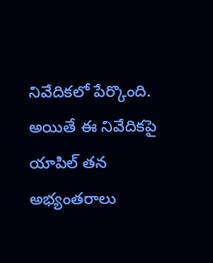నివేదికలో పేర్కొంది. అయితే ఈ నివేదికపై యాపిల్ తన అభ్యంతరాలు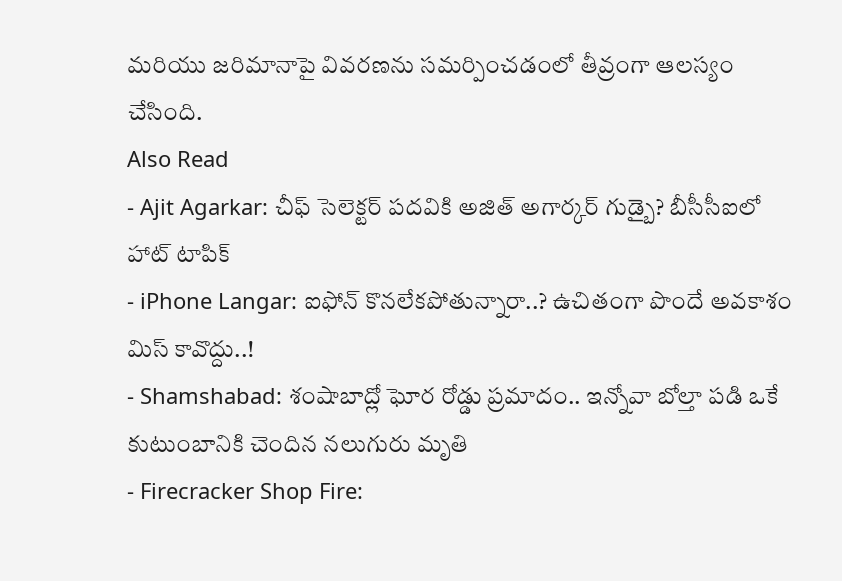మరియు జరిమానాపై వివరణను సమర్పించడంలో తీవ్రంగా ఆలస్యం చేసింది.
Also Read
- Ajit Agarkar: చీఫ్ సెలెక్టర్ పదవికి అజిత్ అగార్కర్ గుడ్బై? బీసీసీఐలో హాట్ టాపిక్
- iPhone Langar: ఐఫోన్ కొనలేకపోతున్నారా..? ఉచితంగా పొందే అవకాశం మిస్ కావొద్దు..!
- Shamshabad: శంషాబాద్లో ఘోర రోడ్డు ప్రమాదం.. ఇన్నోవా బోల్తా పడి ఒకే కుటుంబానికి చెందిన నలుగురు మృతి
- Firecracker Shop Fire: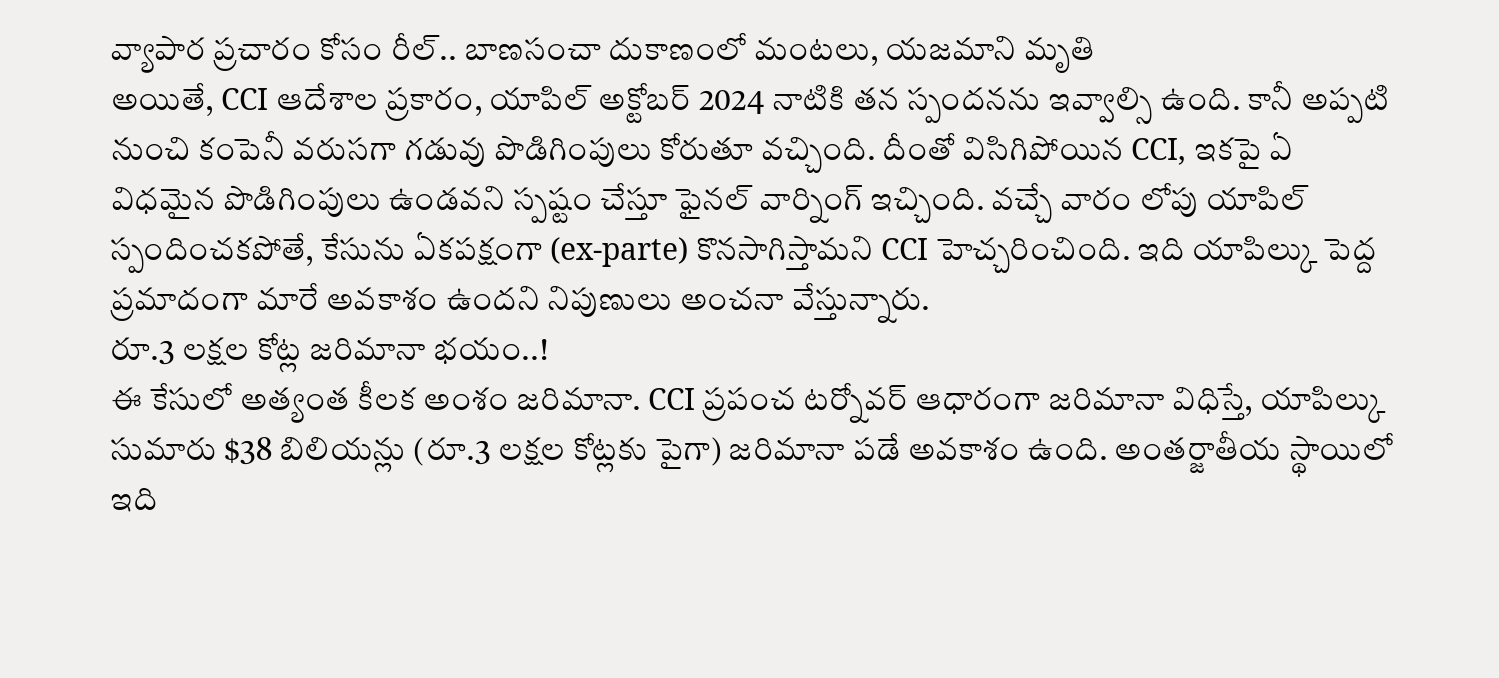వ్యాపార ప్రచారం కోసం రీల్.. బాణసంచా దుకాణంలో మంటలు, యజమాని మృతి
అయితే, CCI ఆదేశాల ప్రకారం, యాపిల్ అక్టోబర్ 2024 నాటికి తన స్పందనను ఇవ్వాల్సి ఉంది. కానీ అప్పటి నుంచి కంపెనీ వరుసగా గడువు పొడిగింపులు కోరుతూ వచ్చింది. దీంతో విసిగిపోయిన CCI, ఇకపై ఏ విధమైన పొడిగింపులు ఉండవని స్పష్టం చేస్తూ ఫైనల్ వార్నింగ్ ఇచ్చింది. వచ్చే వారం లోపు యాపిల్ స్పందించకపోతే, కేసును ఏకపక్షంగా (ex-parte) కొనసాగిస్తామని CCI హెచ్చరించింది. ఇది యాపిల్కు పెద్ద ప్రమాదంగా మారే అవకాశం ఉందని నిపుణులు అంచనా వేస్తున్నారు.
రూ.3 లక్షల కోట్ల జరిమానా భయం..!
ఈ కేసులో అత్యంత కీలక అంశం జరిమానా. CCI ప్రపంచ టర్నోవర్ ఆధారంగా జరిమానా విధిస్తే, యాపిల్కు సుమారు $38 బిలియన్లు (రూ.3 లక్షల కోట్లకు పైగా) జరిమానా పడే అవకాశం ఉంది. అంతర్జాతీయ స్థాయిలో ఇది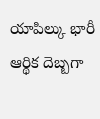యాపిల్కు భారీ ఆర్థిక దెబ్బగా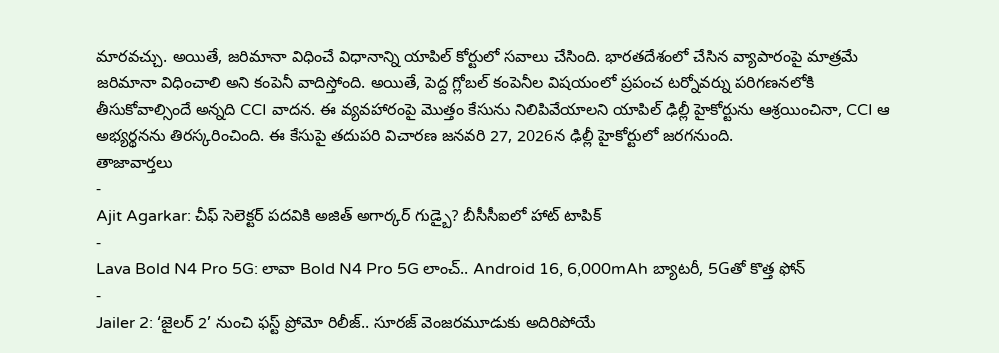మారవచ్చు. అయితే, జరిమానా విధించే విధానాన్ని యాపిల్ కోర్టులో సవాలు చేసింది. భారతదేశంలో చేసిన వ్యాపారంపై మాత్రమే జరిమానా విధించాలి అని కంపెనీ వాదిస్తోంది. అయితే, పెద్ద గ్లోబల్ కంపెనీల విషయంలో ప్రపంచ టర్నోవర్ను పరిగణనలోకి తీసుకోవాల్సిందే అన్నది CCI వాదన. ఈ వ్యవహారంపై మొత్తం కేసును నిలిపివేయాలని యాపిల్ ఢిల్లీ హైకోర్టును ఆశ్రయించినా, CCI ఆ అభ్యర్థనను తిరస్కరించింది. ఈ కేసుపై తదుపరి విచారణ జనవరి 27, 2026న ఢిల్లీ హైకోర్టులో జరగనుంది.
తాజావార్తలు
-
Ajit Agarkar: చీఫ్ సెలెక్టర్ పదవికి అజిత్ అగార్కర్ గుడ్బై? బీసీసీఐలో హాట్ టాపిక్
-
Lava Bold N4 Pro 5G: లావా Bold N4 Pro 5G లాంచ్.. Android 16, 6,000mAh బ్యాటరీ, 5Gతో కొత్త ఫోన్
-
Jailer 2: ‘జైలర్ 2’ నుంచి ఫస్ట్ ప్రోమో రిలీజ్.. సూరజ్ వెంజరమూడుకు అదిరిపోయే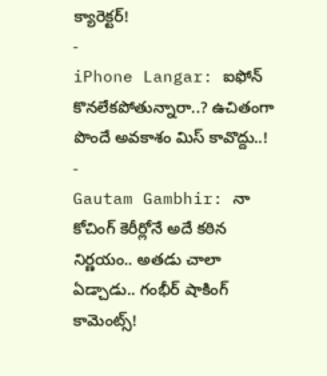క్యారెక్టర్!
-
iPhone Langar: ఐఫోన్ కొనలేకపోతున్నారా..? ఉచితంగా పొందే అవకాశం మిస్ కావొద్దు..!
-
Gautam Gambhir: నా కోచింగ్ కెరీర్లోనే అదే కఠిన నిర్ణయం.. అతడు చాలా ఏడ్చాడు.. గంభీర్ షాకింగ్ కామెంట్స్!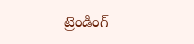ట్రెండింగ్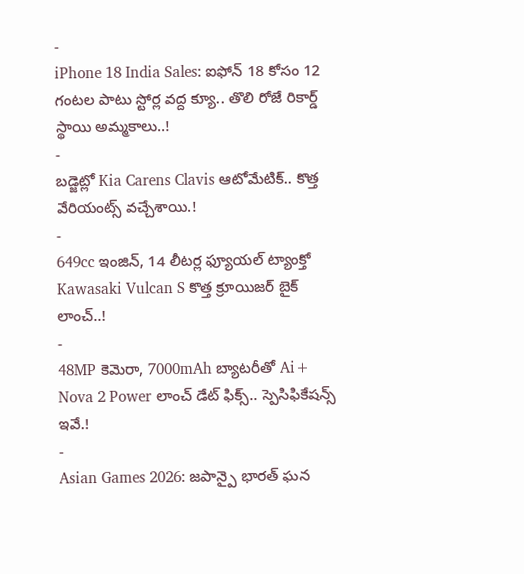-
iPhone 18 India Sales: ఐఫోన్ 18 కోసం 12 గంటల పాటు స్టోర్ల వద్ద క్యూ.. తొలి రోజే రికార్డ్ స్థాయి అమ్మకాలు..!
-
బడ్జెట్లో Kia Carens Clavis ఆటోమేటిక్.. కొత్త వేరియంట్స్ వచ్చేశాయి.!
-
649cc ఇంజిన్, 14 లీటర్ల ఫ్యూయల్ ట్యాంక్తో Kawasaki Vulcan S కొత్త క్రూయిజర్ బైక్ లాంచ్..!
-
48MP కెమెరా, 7000mAh బ్యాటరీతో Ai+ Nova 2 Power లాంచ్ డేట్ ఫిక్స్.. స్పెసిఫికేషన్స్ ఇవే.!
-
Asian Games 2026: జపాన్పై భారత్ ఘన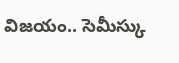విజయం.. సెమీస్కు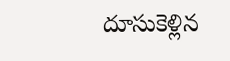దూసుకెళ్లిన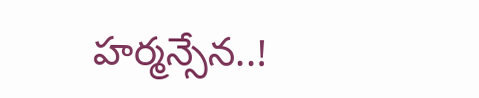హర్మన్సేన..!